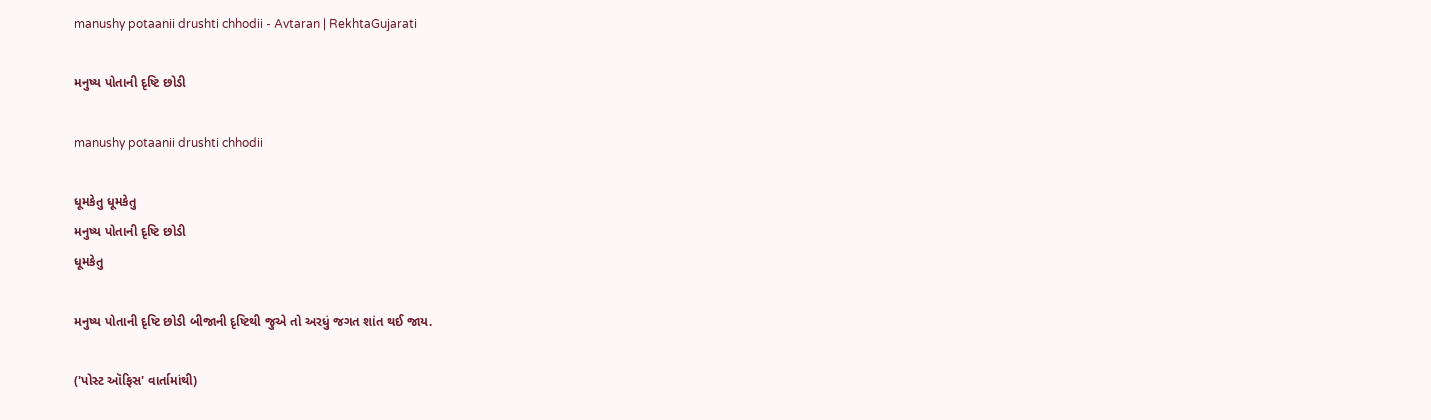manushy potaanii drushti chhodii - Avtaran | RekhtaGujarati

મનુષ્ય પોતાની દૃષ્ટિ છોડી

manushy potaanii drushti chhodii

ધૂમકેતુ ધૂમકેતુ
મનુષ્ય પોતાની દૃષ્ટિ છોડી
ધૂમકેતુ

મનુષ્ય પોતાની દૃષ્ટિ છોડી બીજાની દૃષ્ટિથી જુએ તો અરધું જગત શાંત થઈ જાય.

('પોસ્ટ ઑફિસ' વાર્તામાંથી)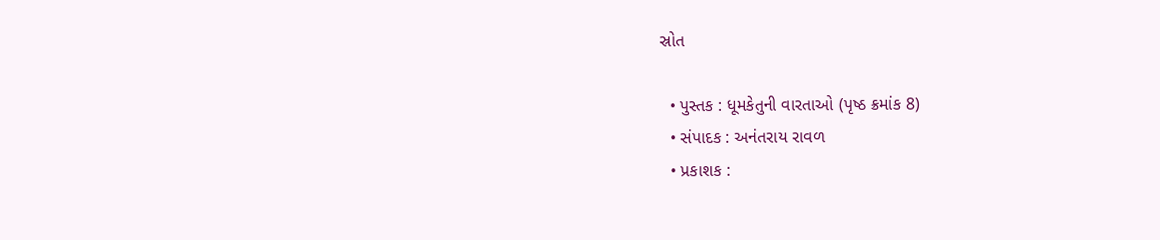સ્રોત

  • પુસ્તક : ધૂમકેતુની વારતાઓ (પૃષ્ઠ ક્રમાંક 8)
  • સંપાદક : અનંતરાય રાવળ
  • પ્રકાશક :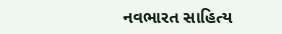નવભારત સાહિત્ય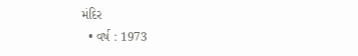મંદિર
  • વર્ષ : 1973